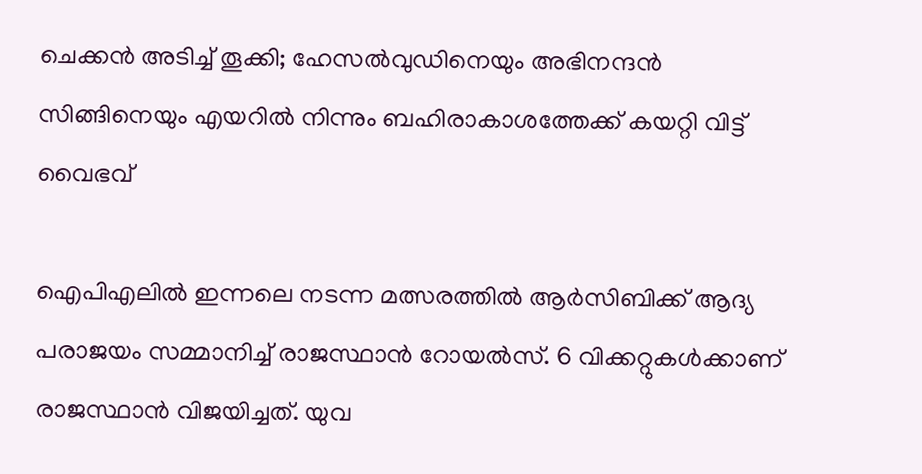ചെക്കൻ അടിച്ച് തൂക്കി; ഹേസൽവുഡിനെയും അഭിനന്ദൻ സിങ്ങിനെയും എയറിൽ നിന്നും ബഹിരാകാശത്തേക്ക് കയറ്റി വിട്ട് വൈഭവ്

ഐപിഎലിൽ ഇന്നലെ നടന്ന മത്സരത്തിൽ ആർസിബിക്ക് ആദ്യ പരാജയം സമ്മാനിച്ച് രാജസ്ഥാൻ റോയൽസ്. 6 വിക്കറ്റുകൾക്കാണ് രാജസ്ഥാൻ വിജയിച്ചത്. യുവ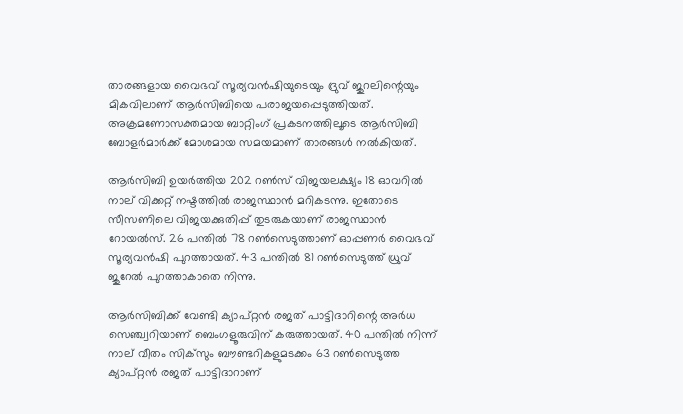താരങ്ങളായ വൈഭവ് സൂര്യവൻഷിയുടെയും ദ്രുവ് ജുറലിന്റെയും മികവിലാണ് ആർസിബിയെ പരാജയപ്പെടുത്തിയത്. അക്രമണോസക്തമായ ബാറ്റിംഗ് പ്രകടനത്തിലൂടെ ആർസിബി ബോളർമാർക്ക് മോശമായ സമയമാണ് താരങ്ങൾ നൽകിയത്.

ആര്‍സിബി ഉയര്‍ത്തിയ 202 റണ്‍സ് വിജയലക്ഷ്യം 18 ഓവറില്‍ നാല് വിക്കറ്റ് നഷ്ടത്തില്‍ രാജസ്ഥാന്‍ മറികടന്നു. ഇതോടെ സീസണിലെ വിജയക്കുതിപ്പ് തുടരുകയാണ് രാജസ്ഥാൻ റോയല്‍സ്. 26 പന്തില്‍ 78 റണ്‍സെടുത്താണ് ഓപ്പണര്‍ വൈഭവ് സൂര്യവൻഷി പുറത്തായത്. 43 പന്തില്‍ 81 റണ്‍സെടുത്ത് ധ്രുവ് ജുറേല്‍ പുറത്താകാതെ നിന്നു.

ആർസിബിക്ക് വേണ്ടി ക്യാപ്റ്റന്‍ രജത് പാട്ടിദാറിന്റെ അര്‍ധ സെഞ്ച്വറിയാണ് ബെംഗളൂരുവിന് കരുത്തായത്. 40 പന്തിൽ നിന്ന് നാല് വീതം സിക്‌സും ബൗണ്ടറികളുമടക്കം 63 റൺസെടുത്ത ക്യാപ്റ്റൻ രജത് പാട്ടിദാറാണ്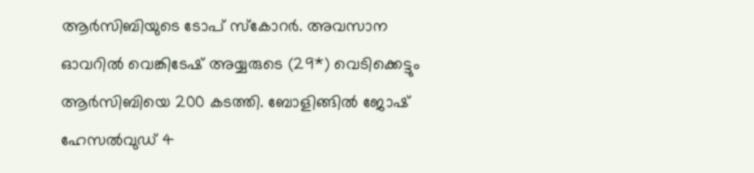ആർസിബിയുടെ ടോപ് സ്‌കോറർ. അവസാന ഓവറിൽ വെങ്കിടേഷ് അയ്യരുടെ (29*) വെടിക്കെട്ടും ആർസിബിയെ 200 കടത്തി. ബോളിങ്ങിൽ ജോഷ് ഹേസൽവുഡ് 4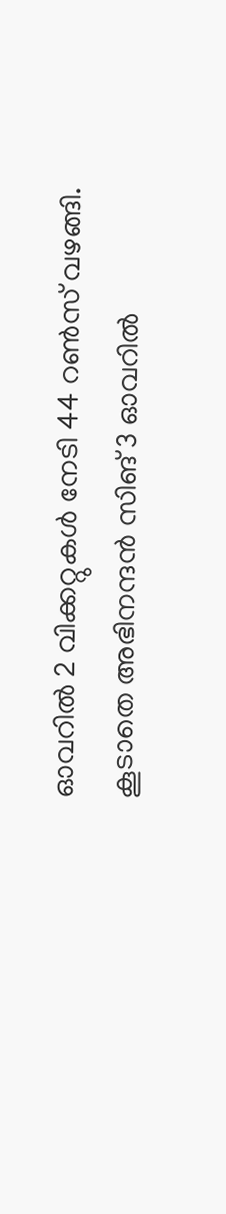ഓവറിൽ 2 വിക്കറ്റുകൾ നേടി 44 റൺസ് വഴങ്ങി. കൂടാതെ അഭിനന്ദൻ സിങ് 3 ഓവറിൽ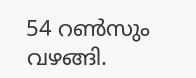54 റൺസും വഴങ്ങി.